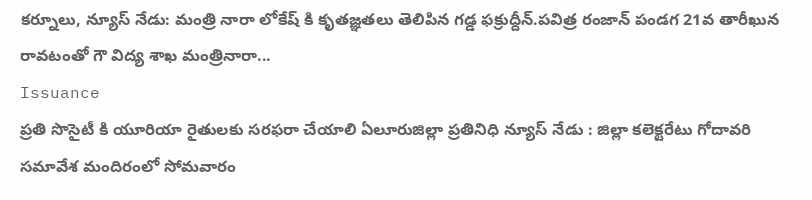కర్నూలు, న్యూస్ నేడు: మంత్రి నారా లోకేష్ కి కృతజ్ఞతలు తెలిపిన గడ్డ ఫక్రుద్దీన్.పవిత్ర రంజాన్ పండగ 21వ తారీఖున రావటంతో గౌ విద్య శాఖ మంత్రినారా...
Issuance
ప్రతి సొసైటీ కి యూరియా రైతులకు సరఫరా చేయాలి ఏలూరుజిల్లా ప్రతినిధి న్యూస్ నేడు : జిల్లా కలెక్టరేటు గోదావరి సమావేశ మందిరంలో సోమవారం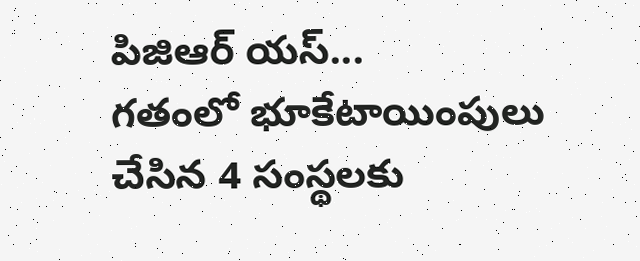పిజిఆర్ యస్...
గతంలో భూకేటాయింపులు చేసిన 4 సంస్థలకు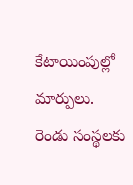కేటాయింపుల్లో మార్పులు. రెండు సంస్థలకు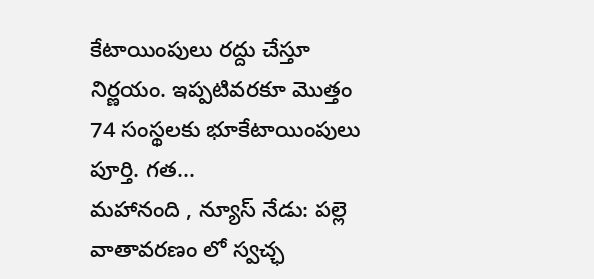కేటాయింపులు రద్దు చేస్తూ నిర్ణయం. ఇప్పటివరకూ మొత్తం 74 సంస్థలకు భూకేటాయింపులు పూర్తి. గత...
మహానంది , న్యూస్ నేడు: పల్లె వాతావరణం లో స్వచ్ఛ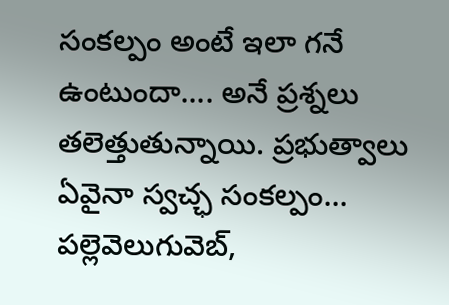సంకల్పం అంటే ఇలా గనే ఉంటుందా.... అనే ప్రశ్నలు తలెత్తుతున్నాయి. ప్రభుత్వాలు ఏవైనా స్వచ్ఛ సంకల్పం...
పల్లెవెలుగువెబ్,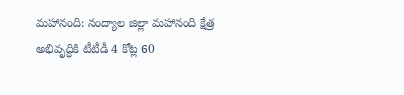మహానంది: నంద్యాల జిల్లా మహానంది క్షేత్ర అభివృద్ధికి టీటీడీ 4 కోట్ల 60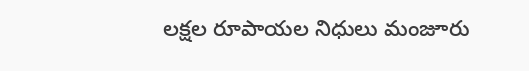లక్షల రూపాయల నిధులు మంజూరు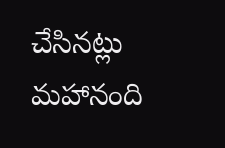చేసినట్లు మహానంది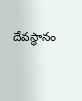దేవస్థానం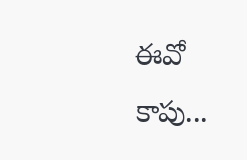ఈవో కాపు...